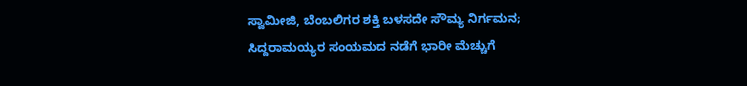ಸ್ವಾಮೀಜಿ, ಬೆಂಬಲಿಗರ ಶಕ್ತಿ ಬಳಸದೇ ಸೌಮ್ಯ ನಿರ್ಗಮನ; ಸಿದ್ದರಾಮಯ್ಯರ ಸಂಯಮದ ನಡೆಗೆ ಭಾರೀ ಮೆಚ್ಚುಗೆ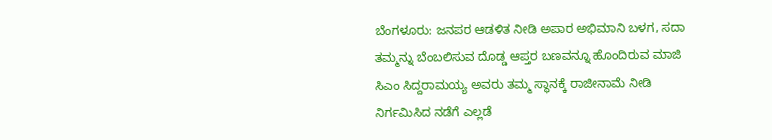ಬೆಂಗಳೂರು: ಜನಪರ ಆಡಳಿತ ನೀಡಿ ಅಪಾರ ಅಭಿಮಾನಿ ಬಳಗ, ಸದಾ ತಮ್ಮನ್ನು ಬೆಂಬಲಿಸುವ ದೊಡ್ಡ ಆಪ್ತರ ಬಣವನ್ನೂ ಹೊಂದಿರುವ ಮಾಜಿ ಸಿಎಂ ಸಿದ್ದರಾಮಯ್ಯ ಅವರು ತಮ್ಮ ಸ್ಥಾನಕ್ಕೆ ರಾಜೀನಾಮೆ ನೀಡಿ ನಿರ್ಗಮಿಸಿದ ನಡೆಗೆ ಎಲ್ಲಡೆ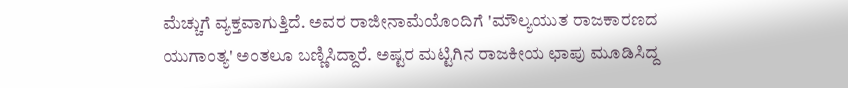ಮೆಚ್ಚುಗೆ ವ್ಯಕ್ತವಾಗುತ್ತಿದೆ. ಅವರ ರಾಜೀನಾಮೆಯೊಂದಿಗೆ 'ಮೌಲ್ಯಯುತ ರಾಜಕಾರಣದ ಯುಗಾಂತ್ಯ' ಅಂತಲೂ ಬಣ್ಣಿಸಿದ್ದಾರೆ. ಅಷ್ಟರ ಮಟ್ಟಿಗಿನ ರಾಜಕೀಯ ಛಾಪು ಮೂಡಿಸಿದ್ದ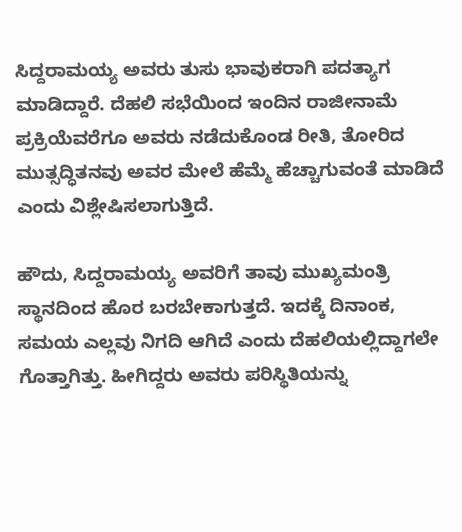ಸಿದ್ದರಾಮಯ್ಯ ಅವರು ತುಸು ಭಾವುಕರಾಗಿ ಪದತ್ಯಾಗ ಮಾಡಿದ್ದಾರೆ. ದೆಹಲಿ ಸಭೆಯಿಂದ ಇಂದಿನ ರಾಜೀನಾಮೆ ಪ್ರಕ್ರಿಯೆವರೆಗೂ ಅವರು ನಡೆದುಕೊಂಡ ರೀತಿ, ತೋರಿದ ಮುತ್ಸದ್ಧಿತನವು ಅವರ ಮೇಲೆ ಹೆಮ್ಮೆ ಹೆಚ್ಚಾಗುವಂತೆ ಮಾಡಿದೆ ಎಂದು ವಿಶ್ಲೇಷಿಸಲಾಗುತ್ತಿದೆ.

ಹೌದು, ಸಿದ್ದರಾಮಯ್ಯ ಅವರಿಗೆ ತಾವು ಮುಖ್ಯಮಂತ್ರಿ ಸ್ಥಾನದಿಂದ ಹೊರ ಬರಬೇಕಾಗುತ್ತದೆ. ಇದಕ್ಕೆ ದಿನಾಂಕ, ಸಮಯ ಎಲ್ಲವು ನಿಗದಿ ಆಗಿದೆ ಎಂದು ದೆಹಲಿಯಲ್ಲಿದ್ದಾಗಲೇ ಗೊತ್ತಾಗಿತ್ತು. ಹೀಗಿದ್ದರು ಅವರು ಪರಿಸ್ಥಿತಿಯನ್ನು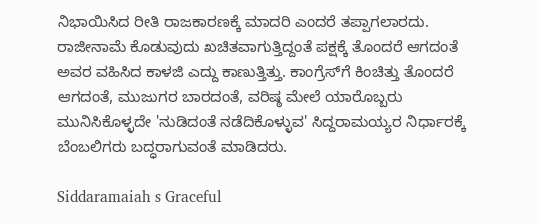ನಿಭಾಯಿಸಿದ ರೀತಿ ರಾಜಕಾರಣಕ್ಕೆ ಮಾದರಿ ಎಂದರೆ ತಪ್ಪಾಗಲಾರದು. ರಾಜೀನಾಮೆ ಕೊಡುವುದು ಖಚಿತವಾಗುತ್ತಿದ್ದಂತೆ ಪಕ್ಷಕ್ಕೆ ತೊಂದರೆ ಆಗದಂತೆ ಅವರ ವಹಿಸಿದ ಕಾಳಜಿ ಎದ್ದು ಕಾಣುತ್ತಿತ್ತು. ಕಾಂಗ್ರೆಸ್‌ಗೆ ಕಿಂಚಿತ್ತು ತೊಂದರೆ ಆಗದಂತೆ, ಮುಜುಗರ ಬಾರದಂತೆ, ವರಿಷ್ಠ ಮೇಲೆ ಯಾರೊಬ್ಬರು ಮುನಿಸಿಕೊಳ್ಳದೇ 'ನುಡಿದಂತೆ ನಡೆದಿಕೊಳ್ಳುವ' ಸಿದ್ದರಾಮಯ್ಯರ ನಿರ್ಧಾರಕ್ಕೆ ಬೆಂಬಲಿಗರು ಬದ್ಧರಾಗುವಂತೆ ಮಾಡಿದರು.

Siddaramaiah s Graceful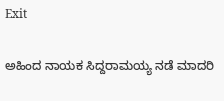Exit

ಅಹಿಂದ ನಾಯಕ ಸಿದ್ದರಾಮಯ್ಯ ನಡೆ ಮಾದರಿ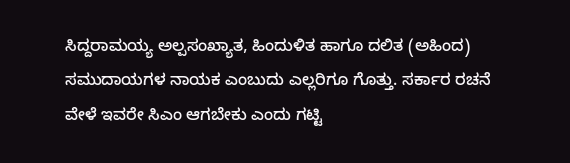ಸಿದ್ದರಾಮಯ್ಯ ಅಲ್ಪಸಂಖ್ಯಾತ, ಹಿಂದುಳಿತ ಹಾಗೂ ದಲಿತ (ಅಹಿಂದ) ಸಮುದಾಯಗಳ ನಾಯಕ ಎಂಬುದು ಎಲ್ಲರಿಗೂ ಗೊತ್ತು. ಸರ್ಕಾರ ರಚನೆ ವೇಳೆ ಇವರೇ ಸಿಎಂ ಆಗಬೇಕು ಎಂದು ಗಟ್ಟಿ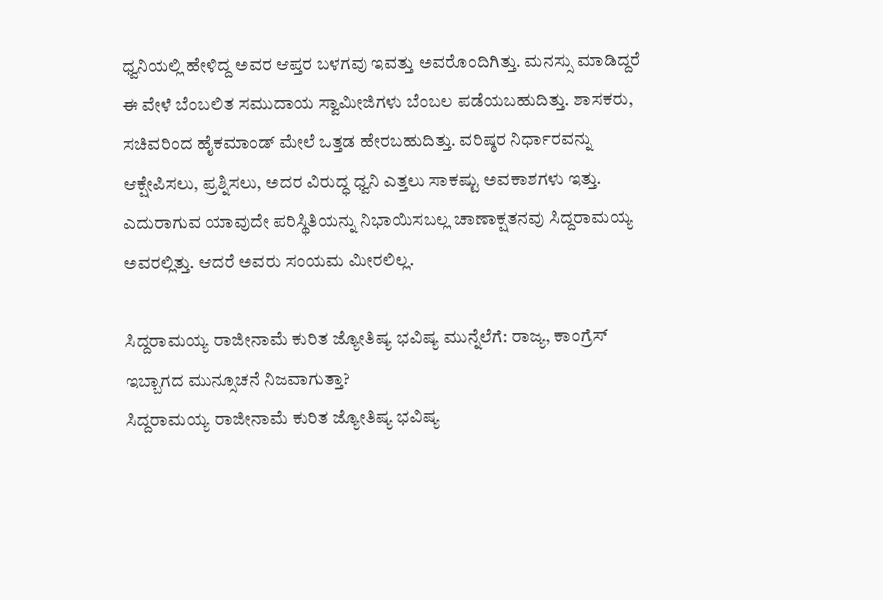ಧ್ವನಿಯಲ್ಲಿ ಹೇಳಿದ್ದ ಅವರ ಆಪ್ತರ ಬಳಗವು ಇವತ್ತು ಅವರೊಂದಿಗಿತ್ತು. ಮನಸ್ಸು ಮಾಡಿದ್ದರೆ ಈ ವೇಳೆ ಬೆಂಬಲಿತ ಸಮುದಾಯ ಸ್ವಾಮೀಜಿಗಳು ಬೆಂಬಲ ಪಡೆಯಬಹುದಿತ್ತು. ಶಾಸಕರು, ಸಚಿವರಿಂದ ಹೈಕಮಾಂಡ್ ಮೇಲೆ ಒತ್ತಡ ಹೇರಬಹುದಿತ್ತು. ವರಿಷ್ಠರ ನಿರ್ಧಾರವನ್ನು ಆಕ್ಷೇಪಿಸಲು, ಪ್ರಶ್ನಿಸಲು, ಅದರ ವಿರುದ್ಧ ಧ್ವನಿ ಎತ್ತಲು ಸಾಕಷ್ಟು ಅವಕಾಶಗಳು ಇತ್ತು. ಎದುರಾಗುವ ಯಾವುದೇ ಪರಿಸ್ಥಿತಿಯನ್ನು ನಿಭಾಯಿಸಬಲ್ಲ ಚಾಣಾಕ್ಷತನವು ಸಿದ್ದರಾಮಯ್ಯ ಅವರಲ್ಲಿತ್ತು. ಆದರೆ ಅವರು ಸಂಯಮ ಮೀರಲಿಲ್ಲ.

ಸಿದ್ದರಾಮಯ್ಯ ರಾಜೀನಾಮೆ ಕುರಿತ ಜ್ಯೋತಿಷ್ಯ ಭವಿಷ್ಯ ಮುನ್ನೆಲೆಗೆ: ರಾಜ್ಯ, ಕಾಂಗ್ರೆಸ್ ಇಬ್ಬಾಗದ ಮುನ್ಸೂಚನೆ ನಿಜವಾಗುತ್ತಾ?
ಸಿದ್ದರಾಮಯ್ಯ ರಾಜೀನಾಮೆ ಕುರಿತ ಜ್ಯೋತಿಷ್ಯ ಭವಿಷ್ಯ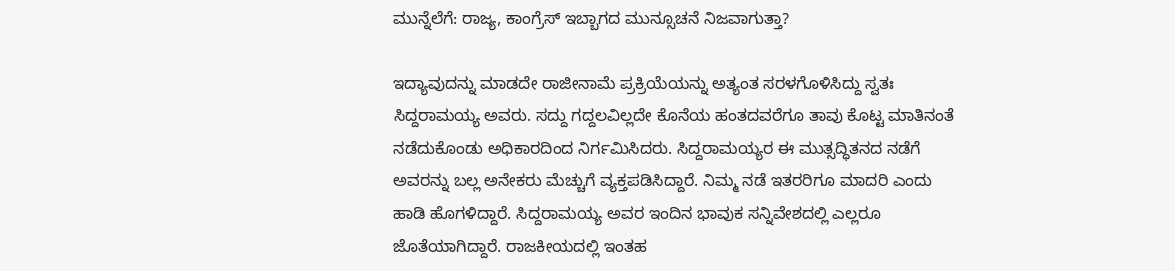ಮುನ್ನೆಲೆಗೆ: ರಾಜ್ಯ, ಕಾಂಗ್ರೆಸ್ ಇಬ್ಬಾಗದ ಮುನ್ಸೂಚನೆ ನಿಜವಾಗುತ್ತಾ?

ಇದ್ಯಾವುದನ್ನು ಮಾಡದೇ ರಾಜೀನಾಮೆ ಪ್ರಕ್ರಿಯೆಯನ್ನು ಅತ್ಯಂತ ಸರಳಗೊಳಿಸಿದ್ದು ಸ್ವತಃ ಸಿದ್ದರಾಮಯ್ಯ ಅವರು. ಸದ್ದು ಗದ್ದಲವಿಲ್ಲದೇ ಕೊನೆಯ ಹಂತದವರೆಗೂ ತಾವು ಕೊಟ್ಟ ಮಾತಿನಂತೆ ನಡೆದುಕೊಂಡು ಅಧಿಕಾರದಿಂದ ನಿರ್ಗಮಿಸಿದರು. ಸಿದ್ದರಾಮಯ್ಯರ ಈ ಮುತ್ಸದ್ಧಿತನದ ನಡೆಗೆ ಅವರನ್ನು ಬಲ್ಲ ಅನೇಕರು ಮೆಚ್ಚುಗೆ ವ್ಯಕ್ತಪಡಿಸಿದ್ದಾರೆ. ನಿಮ್ಮ ನಡೆ ಇತರರಿಗೂ ಮಾದರಿ ಎಂದು ಹಾಡಿ ಹೊಗಳಿದ್ದಾರೆ. ಸಿದ್ದರಾಮಯ್ಯ ಅವರ ಇಂದಿನ ಭಾವುಕ ಸನ್ನಿವೇಶದಲ್ಲಿ ಎಲ್ಲರೂ ಜೊತೆಯಾಗಿದ್ದಾರೆ. ರಾಜಕೀಯದಲ್ಲಿ ಇಂತಹ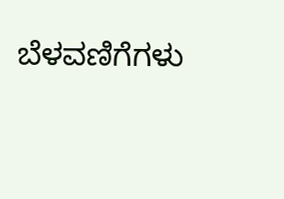ಬೆಳವಣಿಗೆಗಳು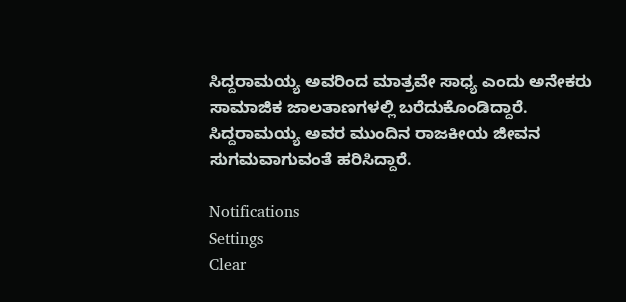ಸಿದ್ದರಾಮಯ್ಯ ಅವರಿಂದ ಮಾತ್ರವೇ ಸಾಧ್ಯ ಎಂದು ಅನೇಕರು ಸಾಮಾಜಿಕ ಜಾಲತಾಣಗಳಲ್ಲಿ ಬರೆದುಕೊಂಡಿದ್ದಾರೆ. ಸಿದ್ದರಾಮಯ್ಯ ಅವರ ಮುಂದಿನ ರಾಜಕೀಯ ಜೀವನ ಸುಗಮವಾಗುವಂತೆ ಹರಿಸಿದ್ದಾರೆ.

Notifications
Settings
Clear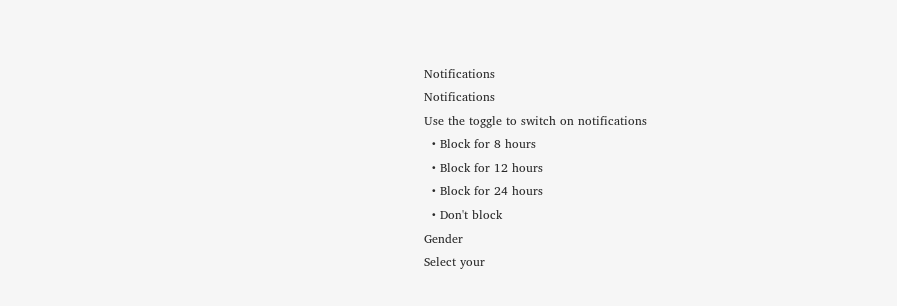Notifications
Notifications
Use the toggle to switch on notifications
  • Block for 8 hours
  • Block for 12 hours
  • Block for 24 hours
  • Don't block
Gender
Select your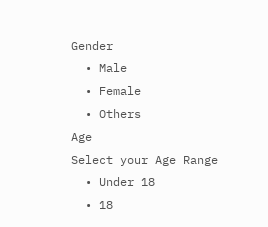Gender
  • Male
  • Female
  • Others
Age
Select your Age Range
  • Under 18
  • 18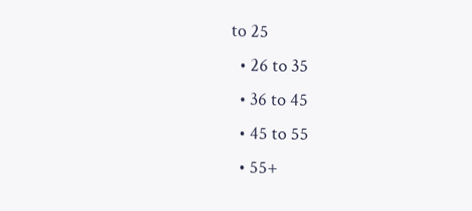to 25
  • 26 to 35
  • 36 to 45
  • 45 to 55
  • 55+